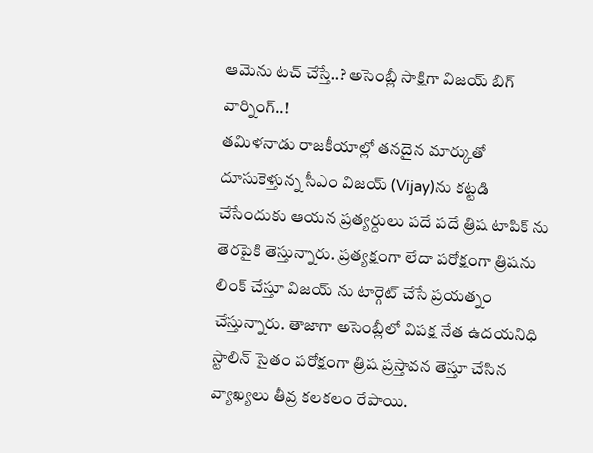ఆమెను టచ్ చేస్తే..? అసెంబ్లీ సాక్షిగా విజయ్ బిగ్ వార్నింగ్..!
తమిళనాడు రాజకీయాల్లో తనదైన మార్కుతో దూసుకెళ్తున్న సీఎం విజయ్ (Vijay)ను కట్టడి చేసేందుకు ఆయన ప్రత్యర్దులు పదే పదే త్రిష టాపిక్ ను తెరపైకి తెస్తున్నారు. ప్రత్యక్షంగా లేదా పరోక్షంగా త్రిషను లింక్ చేస్తూ విజయ్ ను టార్గెట్ చేసే ప్రయత్నం చేస్తున్నారు. తాజాగా అసెంబ్లీలో విపక్ష నేత ఉదయనిధి స్టాలిన్ సైతం పరోక్షంగా త్రిష ప్రస్తావన తెస్తూ చేసిన వ్యాఖ్యలు తీవ్ర కలకలం రేపాయి.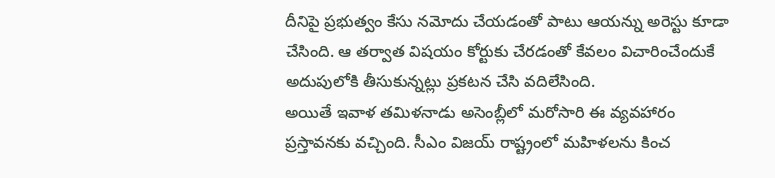దీనిపై ప్రభుత్వం కేసు నమోదు చేయడంతో పాటు ఆయన్ను అరెస్టు కూడా చేసింది. ఆ తర్వాత విషయం కోర్టుకు చేరడంతో కేవలం విచారించేందుకే అదుపులోకి తీసుకున్నట్లు ప్రకటన చేసి వదిలేసింది.
అయితే ఇవాళ తమిళనాడు అసెంబ్లీలో మరోసారి ఈ వ్యవహారం ప్రస్తావనకు వచ్చింది. సీఎం విజయ్ రాష్ట్రంలో మహిళలను కించ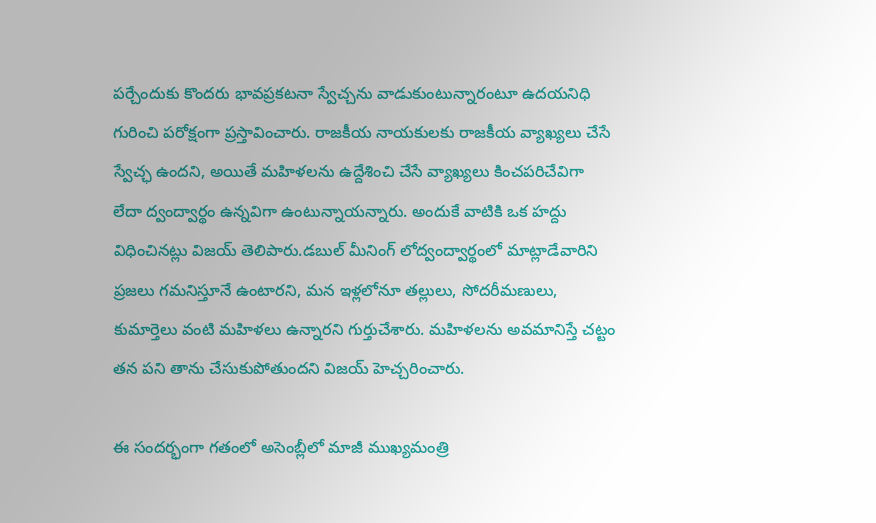పర్చేందుకు కొందరు భావప్రకటనా స్వేచ్చను వాడుకుంటున్నారంటూ ఉదయనిధి గురించి పరోక్షంగా ప్రస్తావించారు. రాజకీయ నాయకులకు రాజకీయ వ్యాఖ్యలు చేసే స్వేచ్ఛ ఉందని, అయితే మహిళలను ఉద్దేశించి చేసే వ్యాఖ్యలు కించపరిచేవిగా లేదా ద్వంద్వార్థం ఉన్నవిగా ఉంటున్నాయన్నారు. అందుకే వాటికి ఒక హద్దు విధించినట్లు విజయ్ తెలిపారు.డబుల్ మీనింగ్ లోద్వంద్వార్థంలో మాట్లాడేవారిని ప్రజలు గమనిస్తూనే ఉంటారని, మన ఇళ్లలోనూ తల్లులు, సోదరీమణులు, కుమార్తెలు వంటి మహిళలు ఉన్నారని గుర్తుచేశారు. మహిళలను అవమానిస్తే చట్టం తన పని తాను చేసుకుపోతుందని విజయ్ హెచ్చరించారు.

ఈ సందర్భంగా గతంలో అసెంబ్లీలో మాజీ ముఖ్యమంత్రి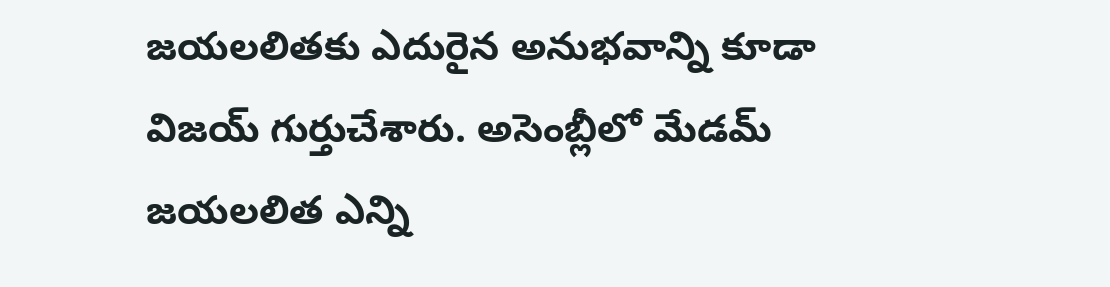జయలలితకు ఎదురైన అనుభవాన్ని కూడా విజయ్ గుర్తుచేశారు. అసెంబ్లీలో మేడమ్ జయలలిత ఎన్ని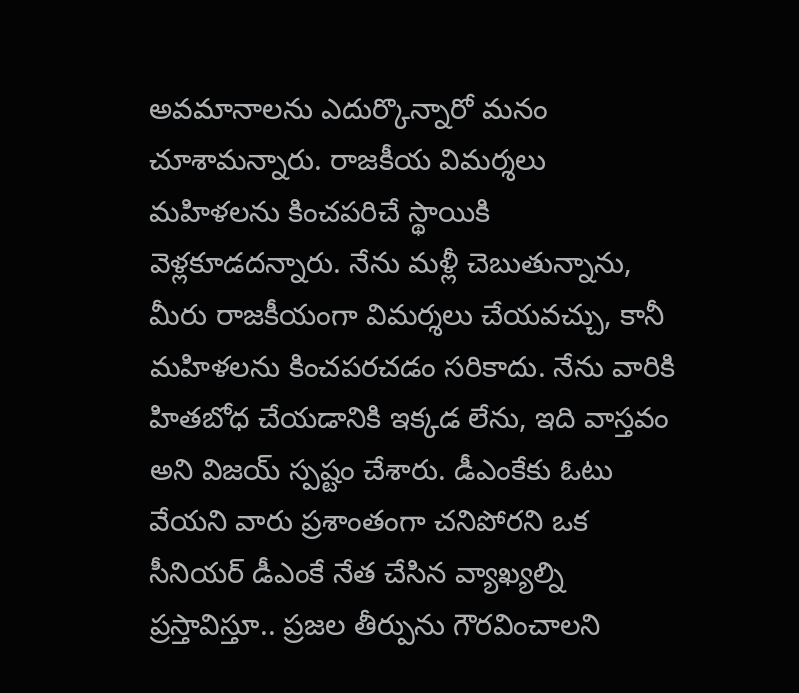అవమానాలను ఎదుర్కొన్నారో మనం చూశామన్నారు. రాజకీయ విమర్శలు మహిళలను కించపరిచే స్థాయికి వెళ్లకూడదన్నారు. నేను మళ్లీ చెబుతున్నాను, మీరు రాజకీయంగా విమర్శలు చేయవచ్చు, కానీ మహిళలను కించపరచడం సరికాదు. నేను వారికి హితబోధ చేయడానికి ఇక్కడ లేను, ఇది వాస్తవం అని విజయ్ స్పష్టం చేశారు. డీఎంకేకు ఓటు వేయని వారు ప్రశాంతంగా చనిపోరని ఒక సీనియర్ డీఎంకే నేత చేసిన వ్యాఖ్యల్ని ప్రస్తావిస్తూ.. ప్రజల తీర్పును గౌరవించాలని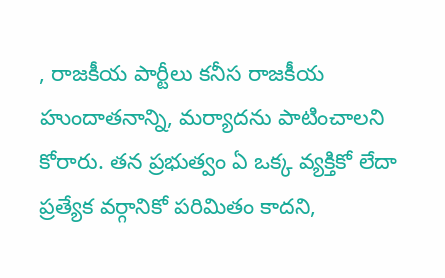, రాజకీయ పార్టీలు కనీస రాజకీయ హుందాతనాన్ని, మర్యాదను పాటించాలని కోరారు. తన ప్రభుత్వం ఏ ఒక్క వ్యక్తికో లేదా ప్రత్యేక వర్గానికో పరిమితం కాదని,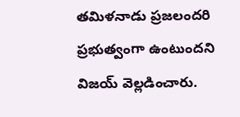తమిళనాడు ప్రజలందరి ప్రభుత్వంగా ఉంటుందని విజయ్ వెల్లడించారు.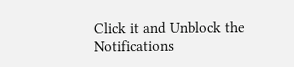Click it and Unblock the Notifications